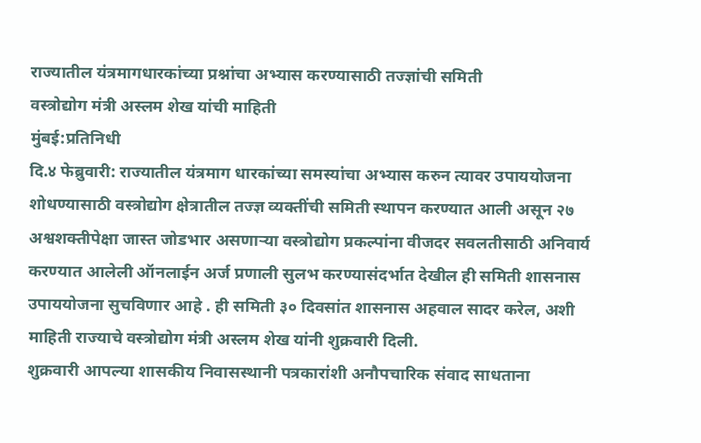राज्यातील यंत्रमागधारकांच्या प्रश्नांचा अभ्यास करण्यासाठी तज्ज्ञांची समिती
वस्त्रोद्योग मंत्री अस्लम शेख यांची माहिती
मुंबई:प्रतिनिधी
दि.४ फेब्रुवारी: राज्यातील यंत्रमाग धारकांच्या समस्यांचा अभ्यास करुन त्यावर उपाययोजना शोधण्यासाठी वस्त्रोद्योग क्षेत्रातील तज्ज्ञ व्यक्तींची समिती स्थापन करण्यात आली असून २७ अश्वशक्तीपेक्षा जास्त जोडभार असणाऱ्या वस्त्रोद्योग प्रकल्पांना वीजदर सवलतीसाठी अनिवार्य करण्यात आलेली ऑनलाईन अर्ज प्रणाली सुलभ करण्यासंदर्भात देखील ही समिती शासनास उपाययोजना सुचविणार आहे . ही समिती ३० दिवसांत शासनास अहवाल सादर करेल, अशी माहिती राज्याचे वस्त्रोद्योग मंत्री अस्लम शेख यांनी शुक्रवारी दिली.
शुक्रवारी आपल्या शासकीय निवासस्थानी पत्रकारांशी अनौपचारिक संवाद साधताना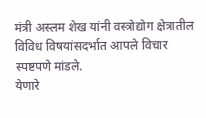मंत्री अस्लम शेख यांनी वस्त्रोद्योग क्षेत्रातील विविध विषयांसदर्भात आपले विचार स्पष्टपणे मांडले.
येणारे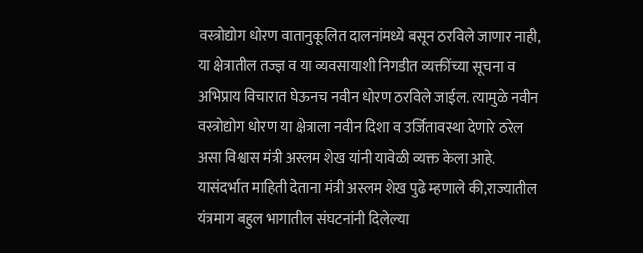वस्त्रोद्योग धोरण वातानुकूलित दालनांमध्ये बसून ठरविले जाणार नाही, या क्षेत्रातील तज्ज्ञ व या व्यवसायाशी निगडीत व्यक्तींच्या सूचना व अभिप्राय विचारात घेऊनच नवीन धोरण ठरविले जाईल. त्यामुळे नवीन वस्त्रोद्योग धोरण या क्षेत्राला नवीन दिशा व उर्जितावस्था देणारे ठरेल असा विश्वास मंत्री अस्लम शेख यांनी यावेळी व्यक्त केला आहे.
यासंदर्भात माहिती देताना मंत्री अस्लम शेख पुढे म्हणाले की,राज्यातील यंत्रमाग बहुल भागातील संघटनांनी दिलेल्या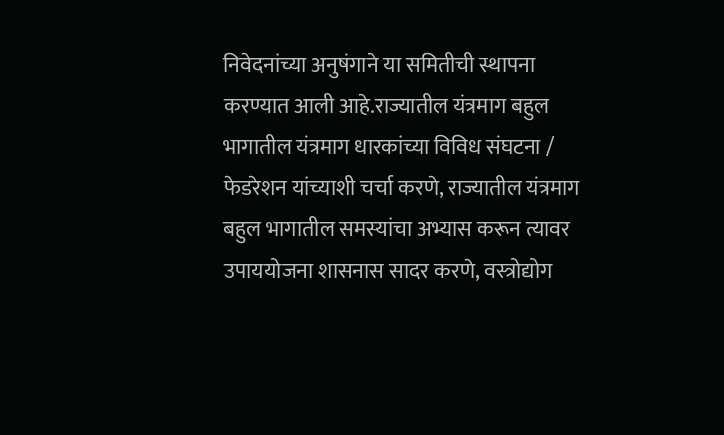निवेदनांच्या अनुषंगाने या समितीची स्थापना करण्यात आली आहे.राज्यातील यंत्रमाग बहुल भागातील यंत्रमाग धारकांच्या विविध संघटना / फेडरेशन यांच्याशी चर्चा करणे, राज्यातील यंत्रमाग बहुल भागातील समस्यांचा अभ्यास करून त्यावर उपाययोजना शासनास सादर करणे, वस्त्रोद्योग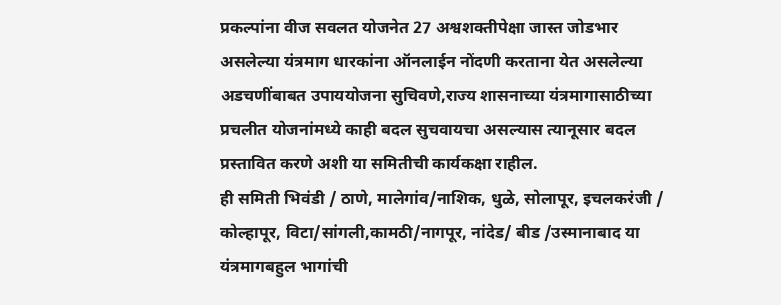प्रकल्पांना वीज सवलत योजनेत 27 अश्वशक्तीपेक्षा जास्त जोडभार असलेल्या यंत्रमाग धारकांना ऑनलाईन नोंदणी करताना येत असलेल्या अडचणींबाबत उपाययोजना सुचिवणे,राज्य शासनाच्या यंत्रमागासाठीच्या प्रचलीत योजनांमध्ये काही बदल सुचवायचा असल्यास त्यानूसार बदल प्रस्तावित करणे अशी या समितीची कार्यकक्षा राहील.
ही समिती भिवंडी / ठाणे, मालेगांव/नाशिक, धुळे, सोलापूर, इचलकरंजी / कोल्हापूर, विटा/सांगली,कामठी/नागपूर, नांदेड/ बीड /उस्मानाबाद या यंत्रमागबहुल भागांची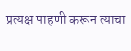प्रत्यक्ष पाहणी करून त्याचा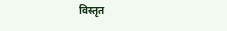विस्तृत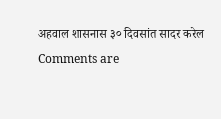अहवाल शासनास ३० दिवसांत सादर करेल
Comments are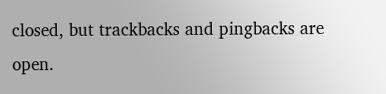closed, but trackbacks and pingbacks are open.